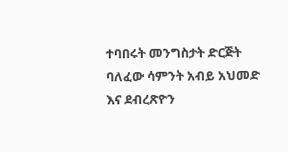ተባበሩት መንግስታት ድርጅት ባለፈው ሳምንት አብይ አህመድ እና ደብረጽዮን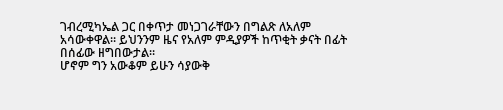ገብረሚካኤል ጋር በቀጥታ መነጋገራቸውን በግልጽ ለአለም አሳውቀዋል። ይህንንም ዜና የአለም ምዲያዎች ከጥቂት ቃናት በፊት በሰፊው ዘግበውታል።
ሆኖም ግን አውቆም ይሁን ሳያውቅ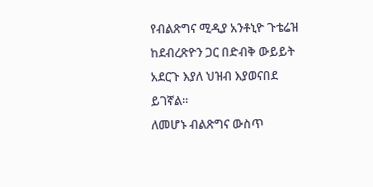የብልጽግና ሚዲያ አንቶኒዮ ጉቴሬዝ ከደብረጽዮን ጋር በድብቅ ውይይት አደርጉ እያለ ህዝብ እያወናበደ ይገኛል።
ለመሆኑ ብልጽግና ውስጥ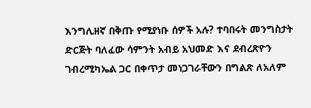እንግሊዘኛ በቅጡ የሚያነቡ ሰዎች አሉ? ተባበሩት መንግስታት ድርጅት ባለፈው ሳምንት አብይ አህመድ እና ደብረጽዮን ገብረሚካኤል ጋር በቀጥታ መነጋገራቸውን በግልጽ ለአለም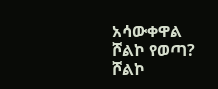አሳውቀዋል
ሾልኮ የወጣ?
ሾልኮ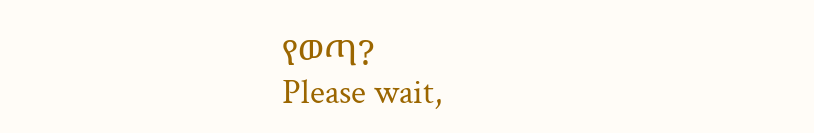የወጣ?
Please wait,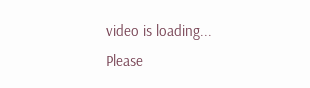video is loading...
Please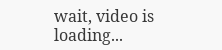wait, video is loading...